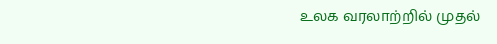உலக வரலாற்றில் முதல்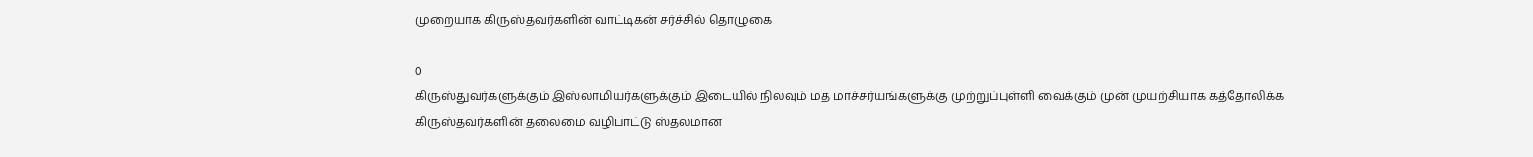முறையாக கிருஸ்தவர்களின் வாட்டிகன் சர்ச்சில் தொழுகை

0
கிருஸ்துவர்களுக்கும் இஸ்லாமியர்களுக்கும் இடையில் நிலவும் மத மாச்சர்யங்களுக்கு முற்றுப்புள்ளி வைக்கும் முன் முயற்சியாக கத்தோலிக்க கிருஸ்தவர்களின் தலைமை வழிபாட்டு ஸ்தலமான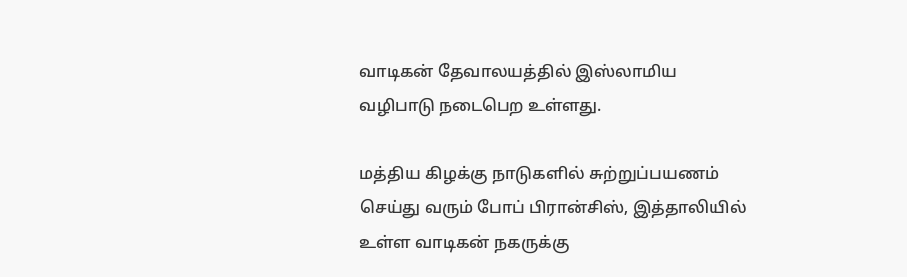வாடிகன் தேவாலயத்தில் இஸ்லாமிய வழிபாடு நடைபெற உள்ளது.

மத்திய கிழக்கு நாடுகளில் சுற்றுப்பயணம் செய்து வரும் போப் பிரான்சிஸ், இத்தாலியில் உள்ள வாடிகன் நகருக்கு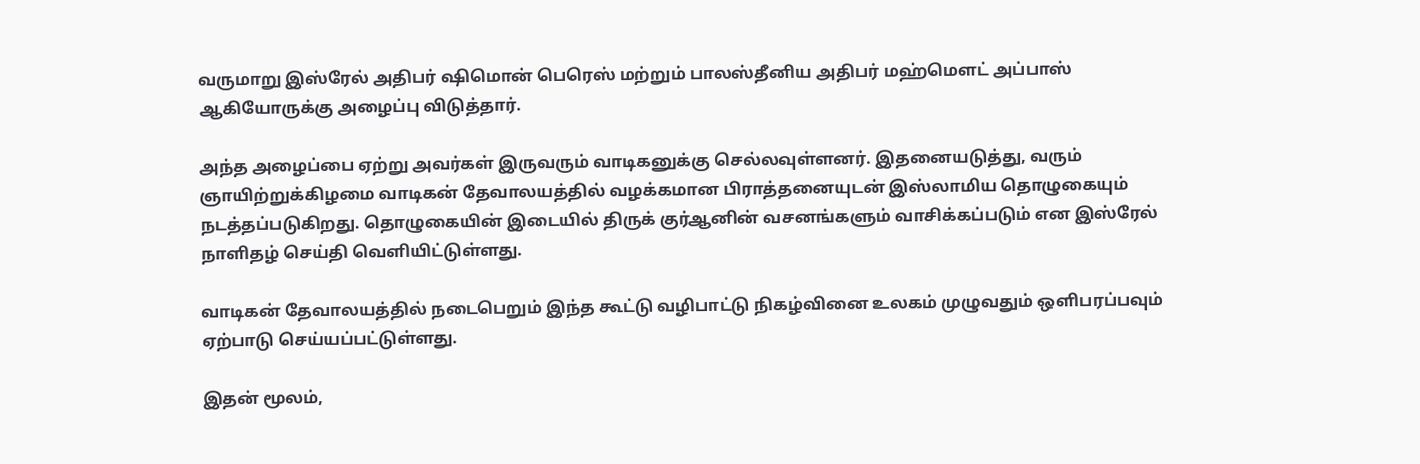வருமாறு இஸ்ரேல் அதிபர் ஷிமொன் பெரெஸ் மற்றும் பாலஸ்தீனிய அதிபர் மஹ்மௌட் அப்பாஸ் ஆகியோருக்கு அழைப்பு விடுத்தார்.

அந்த அழைப்பை ஏற்று அவர்கள் இருவரும் வாடிகனுக்கு செல்லவுள்ளனர். இதனையடுத்து, வரும் ஞாயிற்றுக்கிழமை வாடிகன் தேவாலயத்தில் வழக்கமான பிராத்தனையுடன் இஸ்லாமிய தொழுகையும் நடத்தப்படுகிறது. தொழுகையின் இடையில் திருக் குர்ஆனின் வசனங்களும் வாசிக்கப்படும் என இஸ்ரேல் நாளிதழ் செய்தி வெளியிட்டுள்ளது.

வாடிகன் தேவாலயத்தில் நடைபெறும் இந்த கூட்டு வழிபாட்டு நிகழ்வினை உலகம் முழுவதும் ஒளிபரப்பவும் ஏற்பாடு செய்யப்பட்டுள்ளது.

இதன் மூலம்,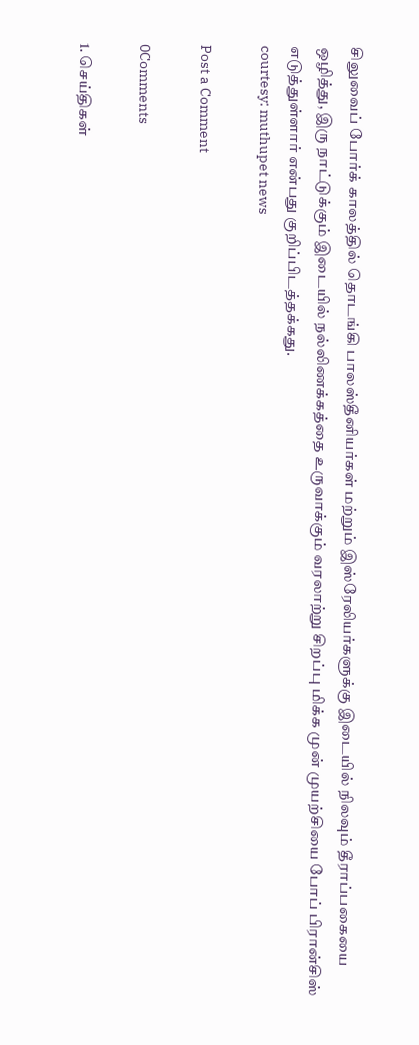சிலுவைப் போர்க் காலத்தில் தொடங்கி பாலஸ்தீனியர்கள் மற்றும் இஸ்ரேலியர்களுக்கு இடையில் நிலவும் தீராப்பகையை ஒழித்து, இரு நாட்டுக்கும் இடையில் நல்லிணக்கத்தை உருவாக்கும் வரலாற்று சிறப்பு மிக்க முன் முயற்சியை போப் பிரான்சிஸ் எடுத்துள்ளார் என்பது குறிப்பிடத்தக்கது.
courtesy: muthupet news

Post a Comment

0Comments

1. செய்திகள்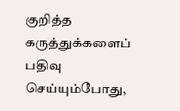குறித்த கருத்துக்களைப் பதிவு செய்யும்போது,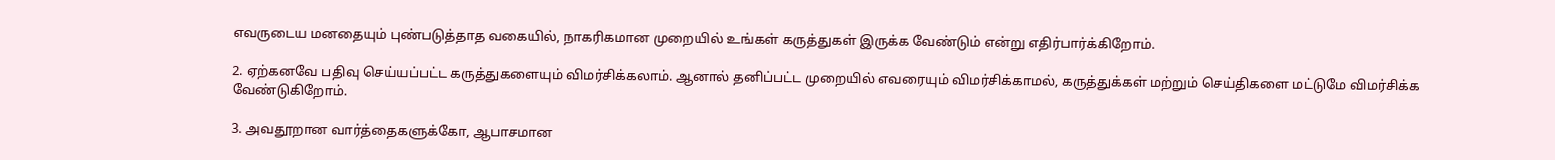எவருடைய மனதையும் புண்படுத்தாத வகையில், நாகரிகமான முறையில் உங்கள் கருத்துகள் இருக்க வேண்டும் என்று எதிர்பார்க்கிறோம்.

2. ஏற்கனவே பதிவு செய்யப்பட்ட கருத்துகளையும் விமர்சிக்கலாம். ஆனால் தனிப்பட்ட முறையில் எவரையும் விமர்சிக்காமல், கருத்துக்கள் மற்றும் செய்திகளை மட்டுமே விமர்சிக்க வேண்டுகிறோம்.

3. அவதூறான வார்த்தைகளுக்கோ, ஆபாசமான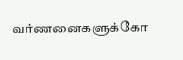வர்ணனைகளுக்கோ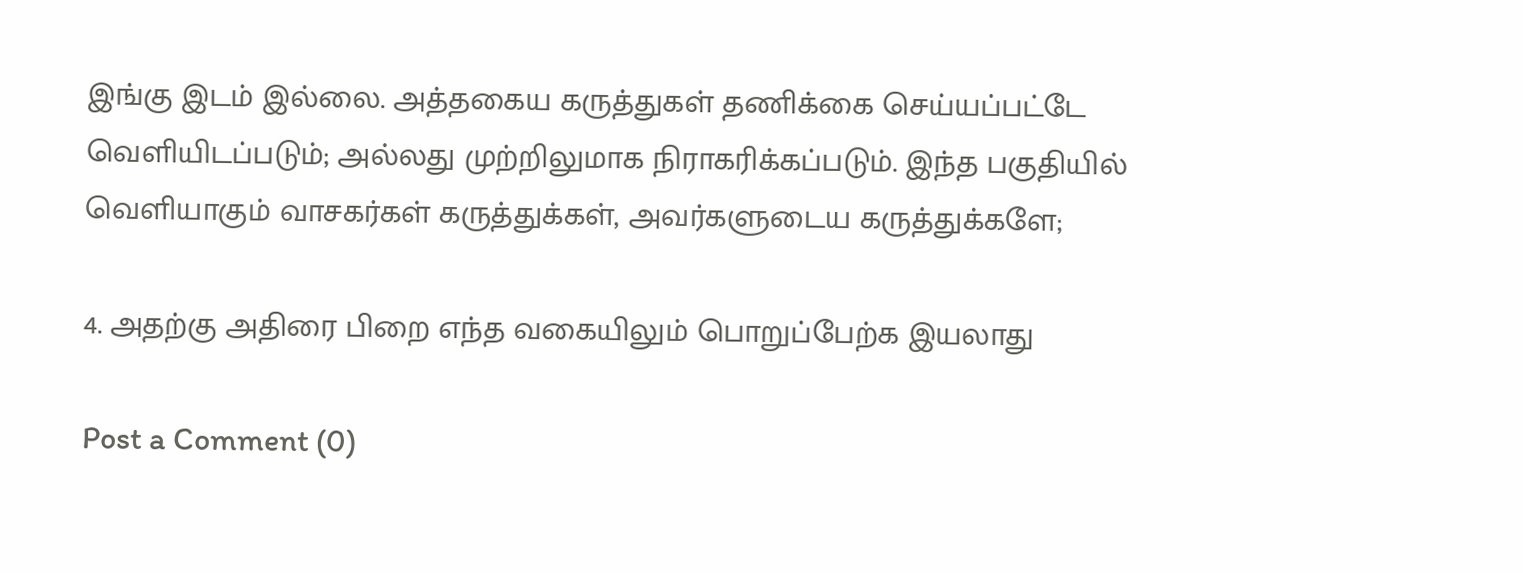இங்கு இடம் இல்லை. அத்தகைய கருத்துகள் தணிக்கை செய்யப்பட்டே வெளியிடப்படும்; அல்லது முற்றிலுமாக நிராகரிக்கப்படும். இந்த பகுதியில் வெளியாகும் வாசகர்கள் கருத்துக்கள், அவர்களுடைய கருத்துக்களே;

4. அதற்கு அதிரை பிறை எந்த வகையிலும் பொறுப்பேற்க இயலாது

Post a Comment (0)